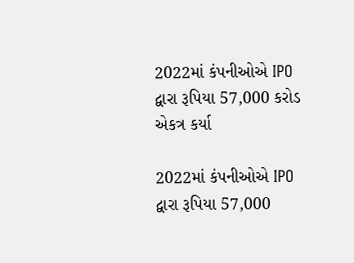2022માં કંપનીઓએ IPO દ્વારા રૂપિયા 57,000 કરોડ એકત્ર કર્યા

2022માં કંપનીઓએ IPO દ્વારા રૂપિયા 57,000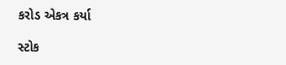કરોડ એકત્ર કર્યા

સ્ટોક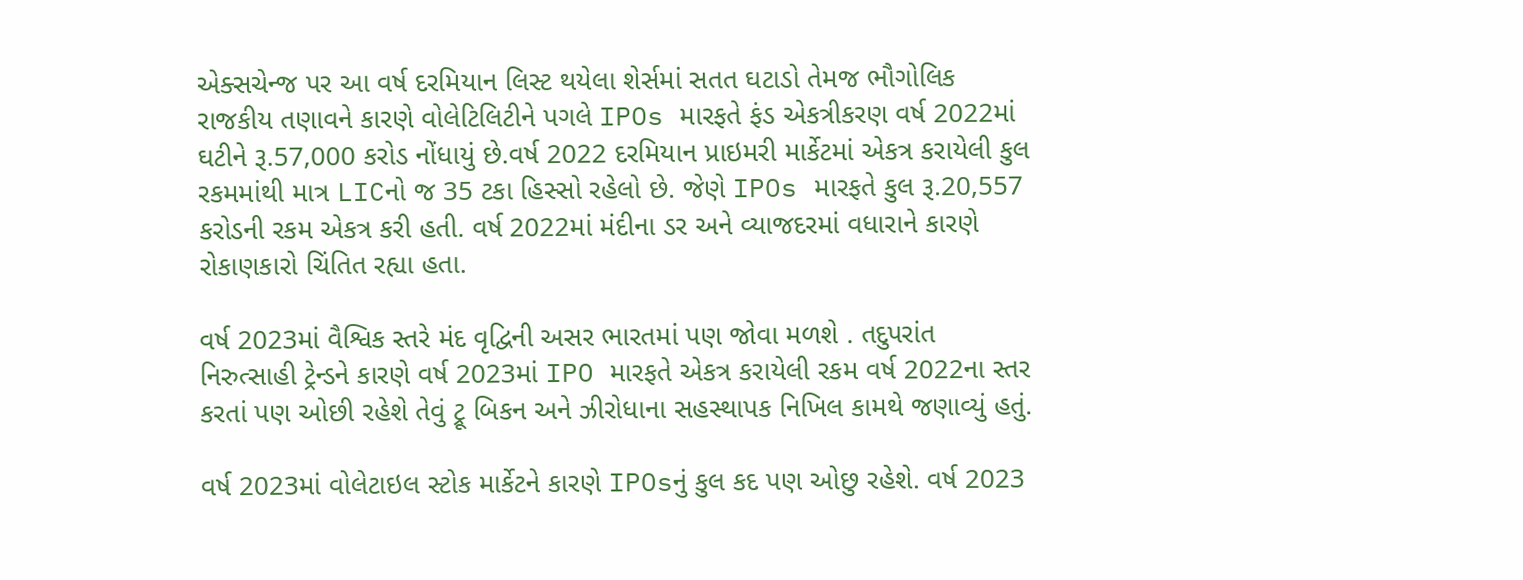એક્સચેન્જ પર આ વર્ષ દરમિયાન લિસ્ટ થયેલા શેર્સમાં સતત ઘટાડો તેમજ ભૌગોલિક રાજકીય તણાવને કારણે વોલેટિલિટીને પગલે IPOs મારફતે ફંડ એકત્રીકરણ વર્ષ 2022માં ઘટીને રૂ.57,000 કરોડ નોંધાયું છે.વર્ષ 2022 દરમિયાન પ્રાઇમરી માર્કેટમાં એકત્ર કરાયેલી કુલ રકમમાંથી માત્ર LICનો જ 35 ટકા હિસ્સો રહેલો છે. જેણે IPOs મારફતે કુલ રૂ.20,557 કરોડની રકમ એકત્ર કરી હતી. વર્ષ 2022માં મંદીના ડર અને વ્યાજદરમાં વધારાને કારણે રોકાણકારો ચિંતિત રહ્યા હતા.

વર્ષ 2023માં વૈશ્વિક સ્તરે મંદ વૃદ્વિની અસર ભારતમાં પણ જોવા મળશે . તદુપરાંત નિરુત્સાહી ટ્રેન્ડને કારણે વર્ષ 2023માં IPO મારફતે એકત્ર કરાયેલી રકમ વર્ષ 2022ના સ્તર કરતાં પણ ઓછી રહેશે તેવું ટ્રૂ બિકન અને ઝીરોધાના સહસ્થાપક નિખિલ કામથે જણાવ્યું હતું.

વર્ષ 2023માં વોલેટાઇલ સ્ટોક માર્કેટને કારણે IPOsનું કુલ કદ પણ ઓછુ રહેશે. વર્ષ 2023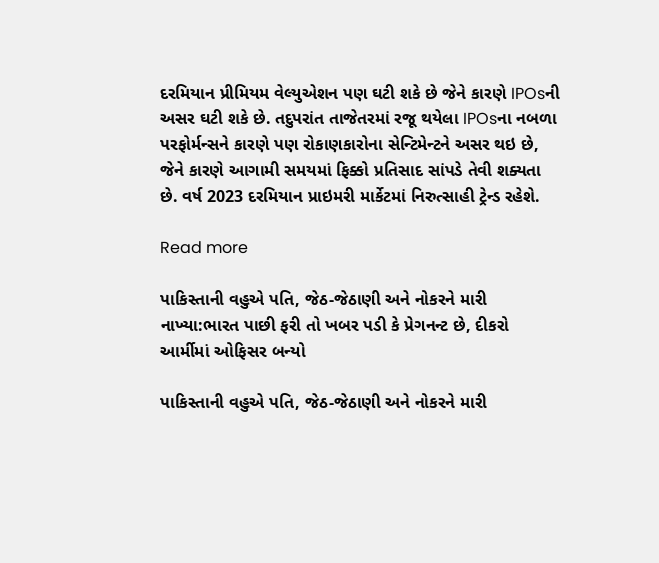દરમિયાન પ્રીમિયમ વેલ્યુએશન પણ ઘટી શકે છે જેને કારણે IPOsની અસર ઘટી શકે છે. તદુપરાંત તાજેતરમાં રજૂ થયેલા IPOsના નબળા પરફોર્મન્સને કારણે પણ રોકાણકારોના સેન્ટિમેન્ટને અસર થઇ છે, જેને કારણે આગામી સમયમાં ફિક્કો પ્રતિસાદ સાંપડે તેવી શક્યતા છે. વર્ષ 2023 દરમિયાન પ્રાઇમરી માર્કેટમાં નિરુત્સાહી ટ્રેન્ડ રહેશે.

Read more

પાકિસ્તાની વહુએ પતિ, જેઠ-જેઠાણી અને નોકરને મારી નાખ્યા:ભારત પાછી ફરી તો ખબર પડી કે પ્રેગનન્ટ છે, દીકરો આર્મીમાં ઓફિસર બન્યો

પાકિસ્તાની વહુએ પતિ, જેઠ-જેઠાણી અને નોકરને મારી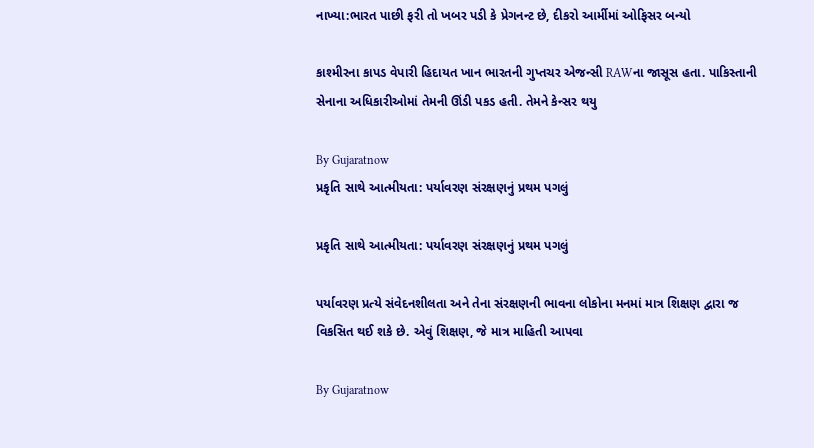નાખ્યા:ભારત પાછી ફરી તો ખબર પડી કે પ્રેગનન્ટ છે, દીકરો આર્મીમાં ઓફિસર બન્યો

કાશ્મીરના કાપડ વેપારી હિદાયત ખાન ભારતની ગુપ્તચર એજન્સી RAWના જાસૂસ હતા. પાકિસ્તાની સેનાના અધિકારીઓમાં તેમની ઊંડી પકડ હતી. તેમને કેન્સર થયુ

By Gujaratnow
પ્રકૃતિ સાથે આત્મીયતા: પર્યાવરણ સંરક્ષણનું પ્રથમ પગલું

પ્રકૃતિ સાથે આત્મીયતા: પર્યાવરણ સંરક્ષણનું પ્રથમ પગલું

પર્યાવરણ પ્રત્યે સંવેદનશીલતા અને તેના સંરક્ષણની ભાવના લોકોના મનમાં માત્ર શિક્ષણ દ્વારા જ વિકસિત થઈ શકે છે. એવું શિક્ષણ, જે માત્ર માહિતી આપવા

By Gujaratnow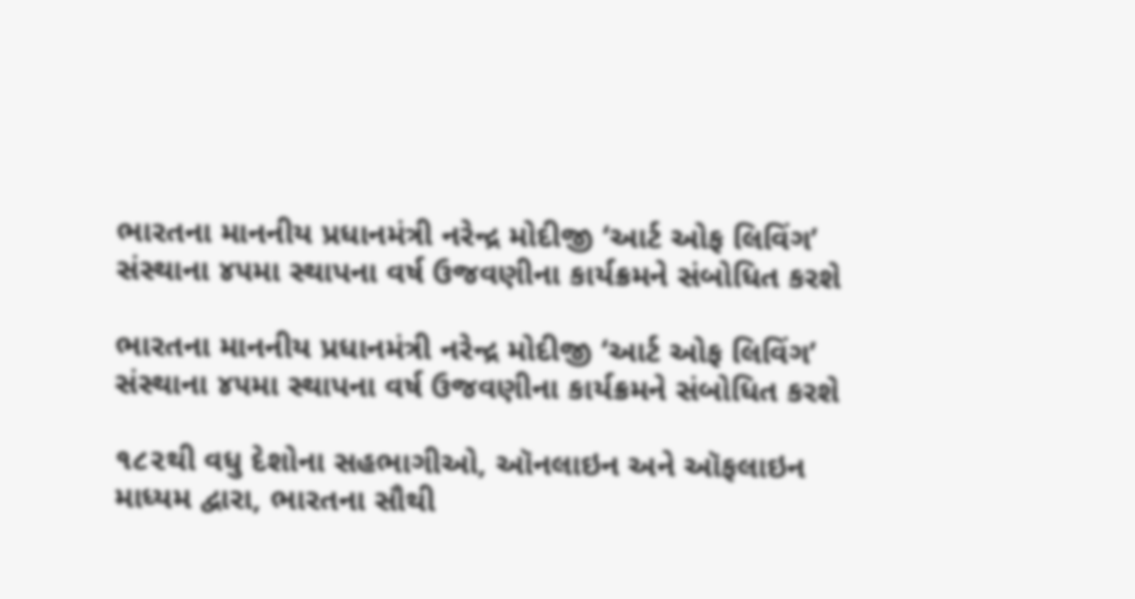ભારતના માનનીય પ્રધાનમંત્રી નરેન્દ્ર મોદીજી ‘આર્ટ ઓફ લિવિંગ’ સંસ્થાના ૪૫મા સ્થાપના વર્ષ ઉજવણીના કાર્યક્રમને સંબોધિત કરશે

ભારતના માનનીય પ્રધાનમંત્રી નરેન્દ્ર મોદીજી ‘આર્ટ ઓફ લિવિંગ’ સંસ્થાના ૪૫મા સ્થાપના વર્ષ ઉજવણીના કાર્યક્રમને સંબોધિત કરશે

૧૮૨થી વધુ દેશોના સહભાગીઓ, ઑનલાઇન અને ઑફલાઇન માધ્યમ દ્વારા, ભારતના સૌથી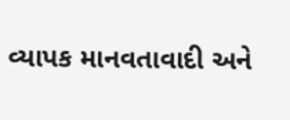વ્યાપક માનવતાવાદી અને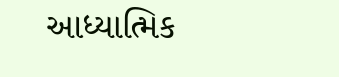આધ્યાત્મિક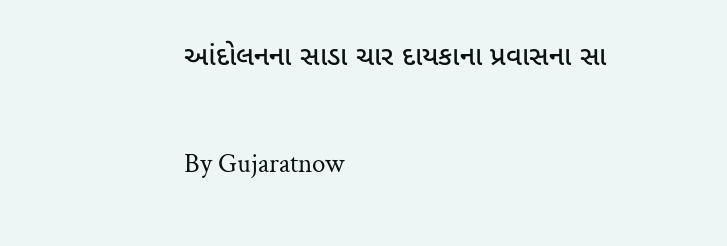આંદોલનના સાડા ચાર દાયકાના પ્રવાસના સા

By Gujaratnow